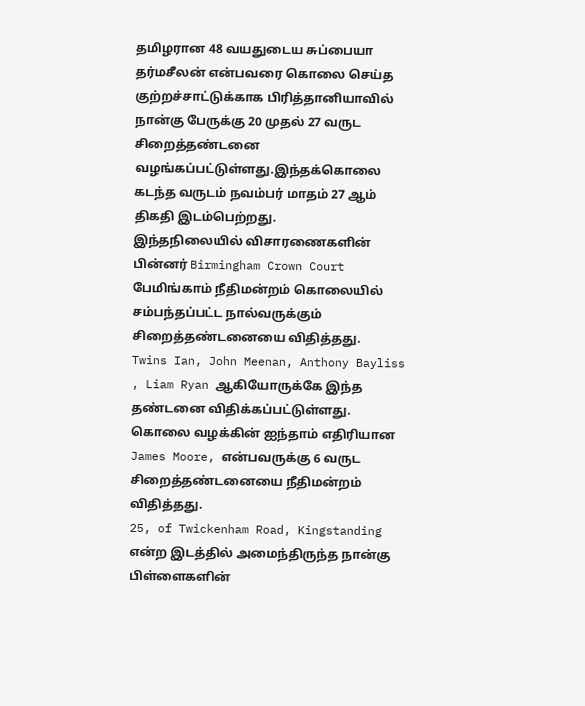தமிழரான 48 வயதுடைய சுப்பையா தர்மசீலன் என்பவரை கொலை செய்த குற்றச்சாட்டுக்காக பிரித்தானியாவில் நான்கு பேருக்கு 20 முதல் 27 வருட சிறைத்தண்டனை வழங்கப்பட்டுள்ளது.இந்தக்கொலை கடந்த வருடம் நவம்பர் மாதம் 27 ஆம் திகதி இடம்பெற்றது.
இந்தநிலையில் விசாரணைகளின் பின்னர் Birmingham Crown Court பேமிங்காம் நீதிமன்றம் கொலையில் சம்பந்தப்பட்ட நால்வருக்கும் சிறைத்தண்டனையை விதித்தது.
Twins Ian, John Meenan, Anthony Bayliss , Liam Ryan ஆகியோருக்கே இந்த தண்டனை விதிக்கப்பட்டுள்ளது.
கொலை வழக்கின் ஐந்தாம் எதிரியான James Moore, என்பவருக்கு 6 வருட சிறைத்தண்டனையை நீதிமன்றம் விதித்தது.
25, of Twickenham Road, Kingstanding என்ற இடத்தில் அமைந்திருந்த நான்கு பிள்ளைகளின்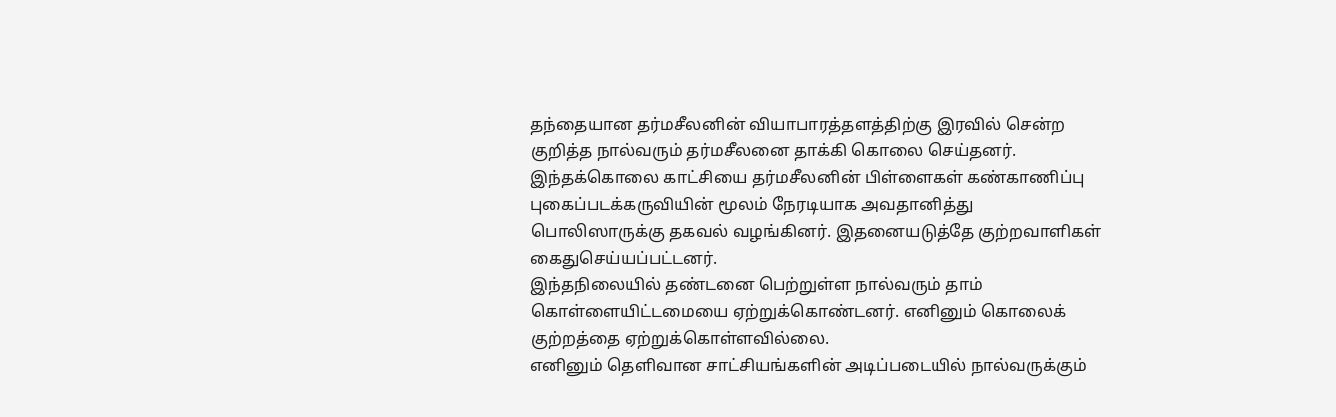தந்தையான தர்மசீலனின் வியாபாரத்தளத்திற்கு இரவில் சென்ற குறித்த நால்வரும் தர்மசீலனை தாக்கி கொலை செய்தனர்.
இந்தக்கொலை காட்சியை தர்மசீலனின் பிள்ளைகள் கண்காணிப்பு புகைப்படக்கருவியின் மூலம் நேரடியாக அவதானித்து பொலிஸாருக்கு தகவல் வழங்கினர். இதனையடுத்தே குற்றவாளிகள் கைதுசெய்யப்பட்டனர்.
இந்தநிலையில் தண்டனை பெற்றுள்ள நால்வரும் தாம் கொள்ளையிட்டமையை ஏற்றுக்கொண்டனர். எனினும் கொலைக் குற்றத்தை ஏற்றுக்கொள்ளவில்லை.
எனினும் தெளிவான சாட்சியங்களின் அடிப்படையில் நால்வருக்கும்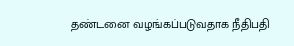தண்டனை வழங்கப்படுவதாக நீதிபதி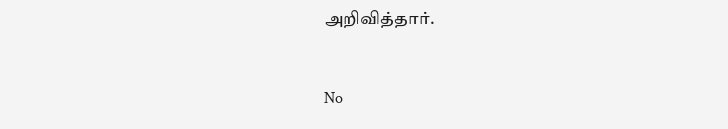அறிவித்தார்.


No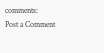comments:
Post a Comment